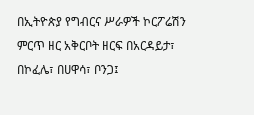በኢትዮጵያ የግብርና ሥራዎች ኮርፖሬሽን ምርጥ ዘር አቅርቦት ዘርፍ በአርዳይታ፣ በኮፈሌ፣ በሀዋሳ፣ ቦንጋ፤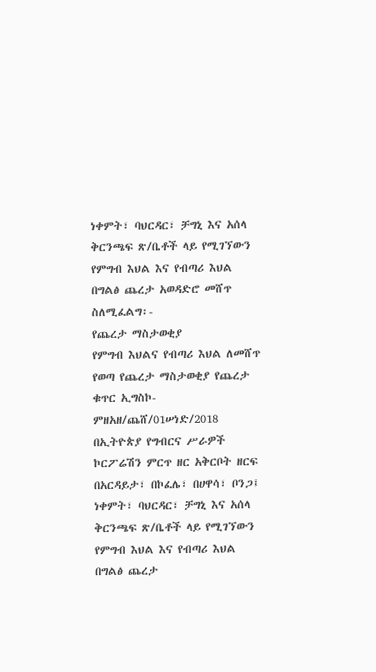ነቀምት፣ ባህርዳር፣ ቻግኒ እና አሰላ ቅርንጫፍ ጽ/ቤቶች ላይ የሚገኘውን የምግብ እህል እና የብጣሪ እህል በግልፅ ጨረታ አወዳድሮ መሸጥ ስለሚፈልግ፡-
የጨረታ ማስታወቂያ
የምግብ እህልና የብጣሪ እህል ለመሸጥ የወጣ የጨረታ ማስታወቂያ የጨረታ ቁጥር ኢግስኮ-ምዘአዘ/ጨሸ/01ሠነድ/2018
በኢትዮጵያ የግብርና ሥራዎች ኮርፖሬሽን ምርጥ ዘር አቅርቦት ዘርፍ በአርዳይታ፣ በኮፈሌ፣ በሀዋሳ፣ ቦንጋ፤ ነቀምት፣ ባህርዳር፣ ቻግኒ እና አሰላ ቅርንጫፍ ጽ/ቤቶች ላይ የሚገኘውን የምግብ እህል እና የብጣሪ እህል በግልፅ ጨረታ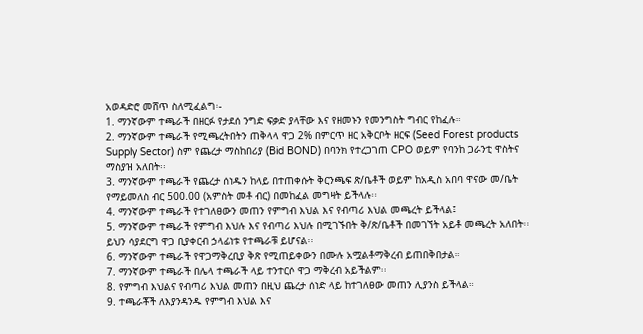አወዳድሮ መሸጥ ስለሚፈልግ፡-
1. ማንኛውም ተጫራች በዘርፉ የታደሰ ንግድ ፍቃድ ያላቸው እና የዘመኑን የመንግስት ግብር የከፈሉ።
2. ማንኛውም ተጫራች የሚጫረትበትን ጠቅላላ ዋጋ 2% በምርጥ ዘር አቅርቦት ዘርፍ (Seed Forest products Supply Sector) ስም የጨረታ ማስከበሪያ (Bid BOND) በባንክ የተረጋገጠ CPO ወይም የባንከ ጋራንቲ ዋስትና ማስያዝ አለበት፡፡
3. ማንኛውም ተጫራች የጨረታ ሰነዱን ከላይ በተጠቀሱት ቅርንጫፍ ጽ/ቤቶች ወይም ከአዲስ አበባ ዋናው መ/ቤት የማይመለስ ብር 500.00 (አምስት መቶ ብር) በመከፈል መግዛት ይችላሉ፡፡
4. ማንኛውም ተጫራች የተገለፀውን መጠን የምግብ እህል እና የብጣሪ እህል መጫረት ይችላል፤
5. ማንኛውም ተጫራች የምግብ እህሉ እና የብጣሪ እህሉ በሚገኙበት ቅ/ጽ/ቤቶች በመገኘት አይቶ መጫረት አለበት፡፡ ይህን ሳያደርግ ዋጋ ቢያቀርብ ኃላፊነቱ የተጫራቹ ይሆናል፡፡
6. ማንኛውም ተጫራች የዋጋማቅረቢያ ቅጽ የሚጠይቀውን በሙሉ አሟልቶማቅረብ ይጠበቅበታል።
7. ማንኛውም ተጫራች በሌላ ተጫራች ላይ ተንተርሶ ዋጋ ማቅረብ አይችልም፡፡
8. የምግብ እህልና የብጣሪ እህል መጠን በዚህ ጨረታ ሰነድ ላይ ከተገለፀው መጠን ሊያንስ ይችላል።
9. ተጫራቾች ለእያንዳንዱ የምግብ እህል እና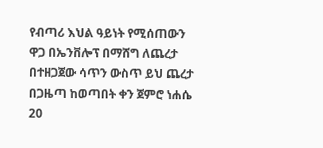የብጣሪ እህል ዓይነት የሚሰጠውን ዋጋ በኤንቨሎፕ በማሸግ ለጨረታ በተዘጋጀው ሳጥን ውስጥ ይህ ጨረታ በጋዜጣ ከወጣበት ቀን ጀምሮ ነሐሴ 20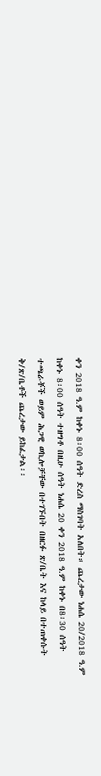ቀን 2018 ዓ.ም ከቀኑ 8፡00 ሰዓት ድረስ ማስገባት አለበት። ጨረታው ነሐሴ 20/2018 ዓ.ም ከቀኑ 8፡00 ሰዓት ተዘግቶ በዚሁ ሰዓት ነሐሴ 20 ቀን 2018 ዓ.ም ከቀኑ በ8፡30 ሰዓት ተጫራቾች ወይም ሕጋዊ ወኪሎቻቸው በተገኙበት በዘርፉ ጽ/ቤት እና ከላይ በተጠቀሱት ቅ/ጽ/ቤቶች ጨረታው ይከፈታል፡፡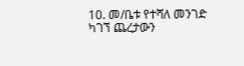10. መ/ቤቱ የተሻለ መንገድ ካገኘ ጨረታውን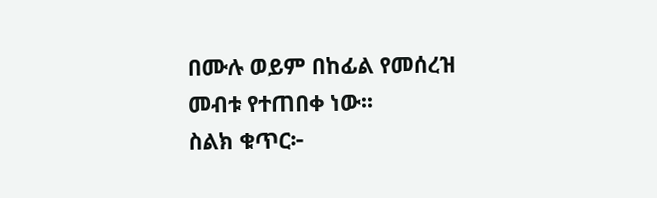በሙሉ ወይም በከፊል የመሰረዝ መብቱ የተጠበቀ ነው፡፡
ስልክ ቁጥር፦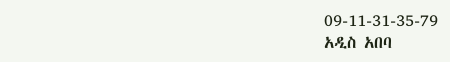09-11-31-35-79
አዲስ አበባ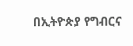በኢትዮጵያ የግብርና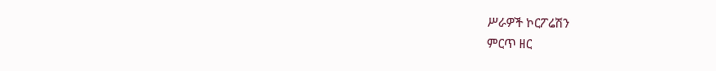ሥራዎች ኮርፖሬሽን
ምርጥ ዘር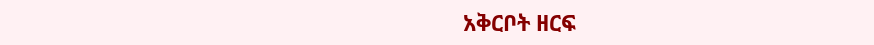አቅርቦት ዘርፍ